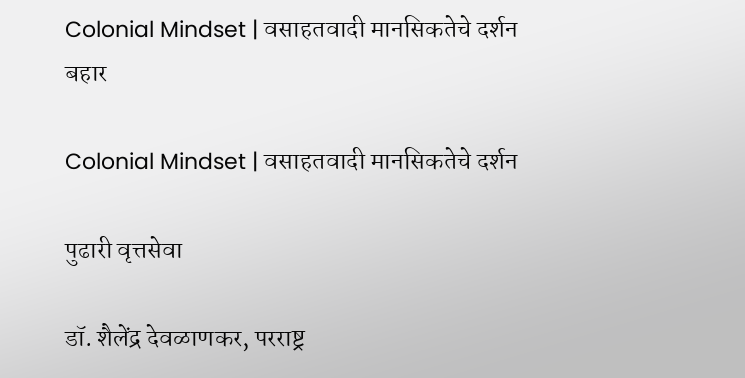Colonial Mindset | वसाहतवादी मानसिकतेचे दर्शन
बहार

Colonial Mindset | वसाहतवादी मानसिकतेचे दर्शन

पुढारी वृत्तसेवा

डॉ. शैलेंद्र देवळाणकर, परराष्ट्र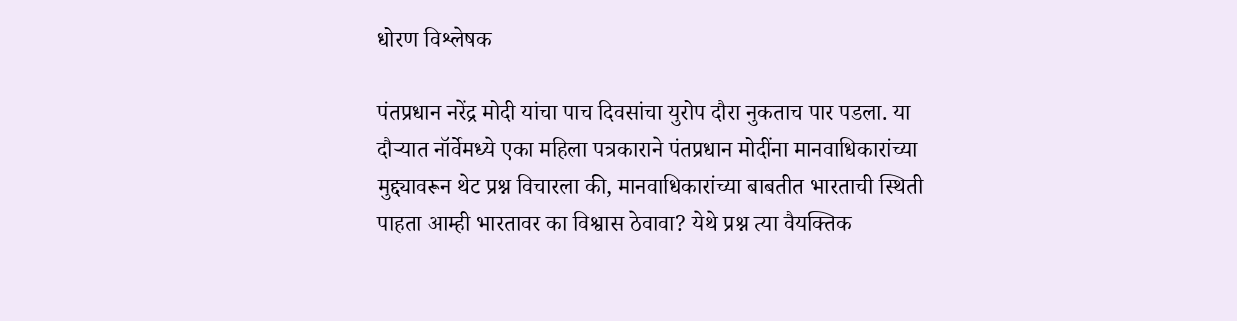धोरण विश्लेषक

पंतप्रधान नरेंद्र मोदी यांचा पाच दिवसांचा युरोप दौरा नुकताच पार पडला. या दौर्‍यात नॉर्वेमध्ये एका महिला पत्रकाराने पंतप्रधान मोदींना मानवाधिकारांच्या मुद्द्यावरून थेट प्रश्न विचारला की, मानवाधिकारांच्या बाबतीत भारताची स्थिती पाहता आम्ही भारतावर का विश्वास ठेवावा? येथे प्रश्न त्या वैयक्तिक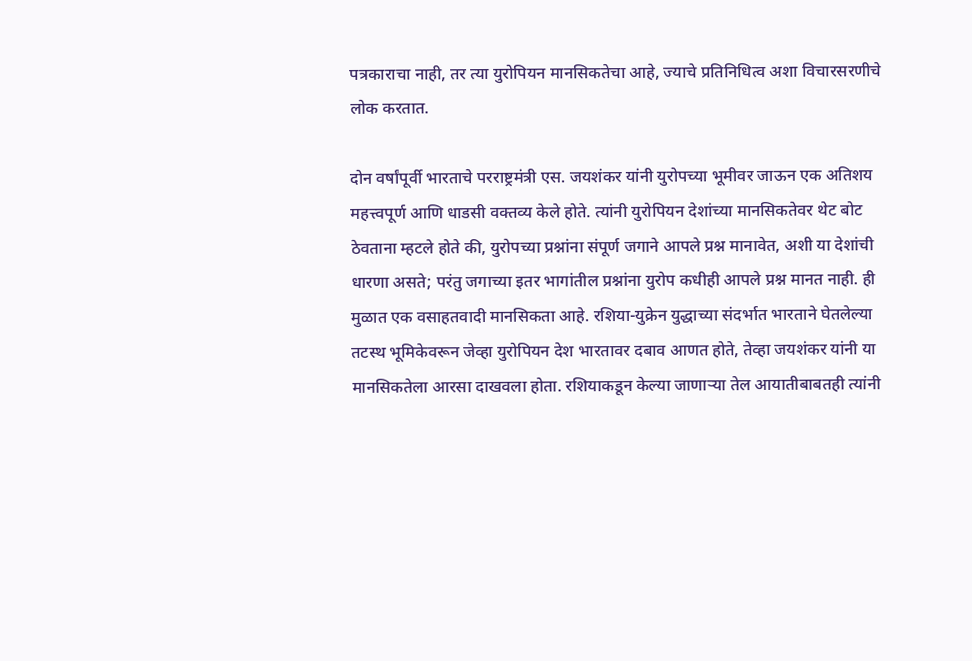पत्रकाराचा नाही, तर त्या युरोपियन मानसिकतेचा आहे, ज्याचे प्रतिनिधित्व अशा विचारसरणीचे लोक करतात.

दोन वर्षांपूर्वी भारताचे परराष्ट्रमंत्री एस. जयशंकर यांनी युरोपच्या भूमीवर जाऊन एक अतिशय महत्त्वपूर्ण आणि धाडसी वक्तव्य केले होते. त्यांनी युरोपियन देशांच्या मानसिकतेवर थेट बोट ठेवताना म्हटले होते की, युरोपच्या प्रश्नांना संपूर्ण जगाने आपले प्रश्न मानावेत, अशी या देशांची धारणा असते; परंतु जगाच्या इतर भागांतील प्रश्नांना युरोप कधीही आपले प्रश्न मानत नाही. ही मुळात एक वसाहतवादी मानसिकता आहे. रशिया-युक्रेन युद्धाच्या संदर्भात भारताने घेतलेल्या तटस्थ भूमिकेवरून जेव्हा युरोपियन देश भारतावर दबाव आणत होते, तेव्हा जयशंकर यांनी या मानसिकतेला आरसा दाखवला होता. रशियाकडून केल्या जाणार्‍या तेल आयातीबाबतही त्यांनी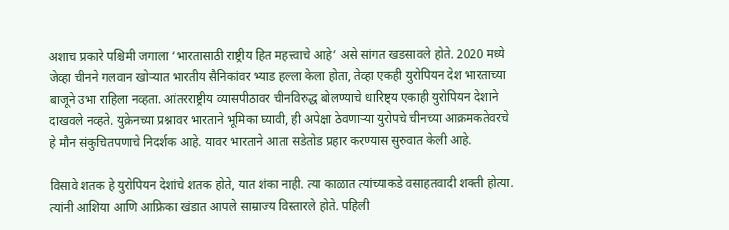अशाच प्रकारे पश्चिमी जगाला ‘भारतासाठी राष्ट्रीय हित महत्त्वाचे आहे’ असे सांगत खडसावले होते. 2020 मध्ये जेव्हा चीनने गलवान खोर्‍यात भारतीय सैनिकांवर भ्याड हल्ला केला होता, तेव्हा एकही युरोपियन देश भारताच्या बाजूने उभा राहिला नव्हता. आंतरराष्ट्रीय व्यासपीठावर चीनविरुद्ध बोलण्याचे धारिष्ट्य एकाही युरोपियन देशाने दाखवले नव्हते. युक्रेनच्या प्रश्नावर भारताने भूमिका घ्यावी, ही अपेक्षा ठेवणार्‍या युरोपचे चीनच्या आक्रमकतेवरचे हे मौन संकुचितपणाचे निदर्शक आहे. यावर भारताने आता सडेतोड प्रहार करण्यास सुरुवात केली आहे.

विसावे शतक हे युरोपियन देशांचे शतक होते, यात शंका नाही. त्या काळात त्यांच्याकडे वसाहतवादी शक्ती होत्या. त्यांनी आशिया आणि आफ्रिका खंडात आपले साम्राज्य विस्तारले होते. पहिली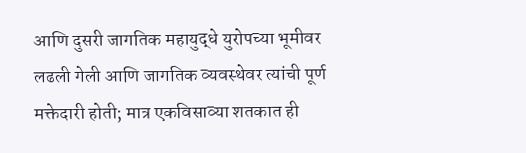आणि दुसरी जागतिक महायुद्धे युरोपच्या भूमीवर लढली गेली आणि जागतिक व्यवस्थेवर त्यांची पूर्ण मक्तेदारी होती; मात्र एकविसाव्या शतकात ही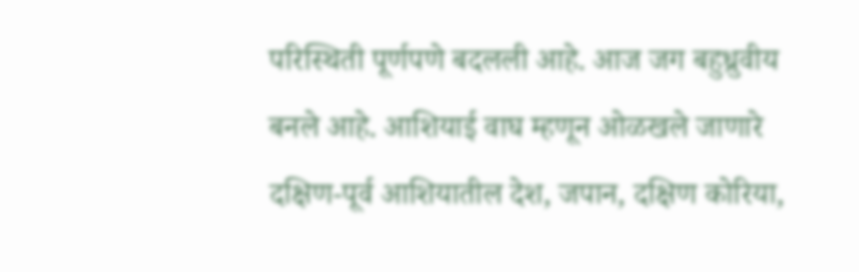परिस्थिती पूर्णपणे बदलली आहे. आज जग बहुध्रुवीय बनले आहे. आशियाई वाघ म्हणून ओळखले जाणारे दक्षिण-पूर्व आशियातील देश, जपान, दक्षिण कोरिया,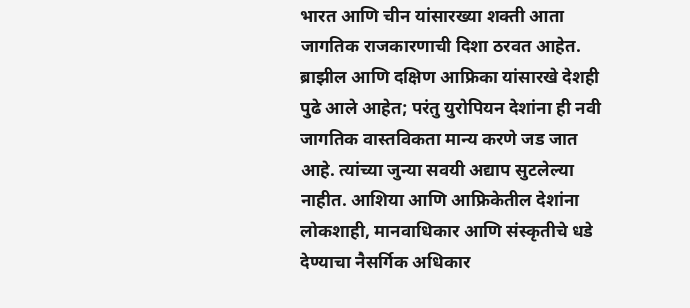भारत आणि चीन यांसारख्या शक्ती आता जागतिक राजकारणाची दिशा ठरवत आहेत. ब्राझील आणि दक्षिण आफ्रिका यांसारखे देशही पुढे आले आहेत; परंतु युरोपियन देशांना ही नवी जागतिक वास्तविकता मान्य करणे जड जात आहे. त्यांच्या जुन्या सवयी अद्याप सुटलेल्या नाहीत. आशिया आणि आफ्रिकेतील देशांना लोकशाही, मानवाधिकार आणि संस्कृतीचे धडे देण्याचा नैसर्गिक अधिकार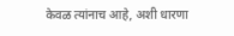केवळ त्यांनाच आहे, अशी धारणा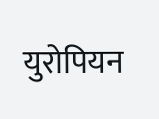युरोपियन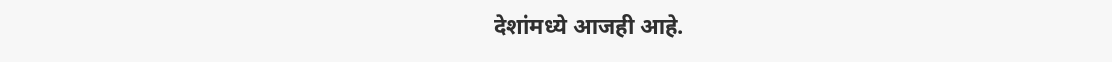देशांमध्ये आजही आहे.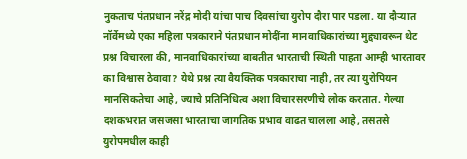नुकताच पंतप्रधान नरेंद्र मोदी यांचा पाच दिवसांचा युरोप दौरा पार पडला. या दौर्‍यात नॉर्वेमध्ये एका महिला पत्रकाराने पंतप्रधान मोदींना मानवाधिकारांच्या मुद्द्यावरून थेट प्रश्न विचारला की, मानवाधिकारांच्या बाबतीत भारताची स्थिती पाहता आम्ही भारतावर का विश्वास ठेवावा? येथे प्रश्न त्या वैयक्तिक पत्रकाराचा नाही, तर त्या युरोपियन मानसिकतेचा आहे, ज्याचे प्रतिनिधित्व अशा विचारसरणीचे लोक करतात. गेल्या दशकभरात जसजसा भारताचा जागतिक प्रभाव वाढत चालला आहे, तसतसे युरोपमधील काही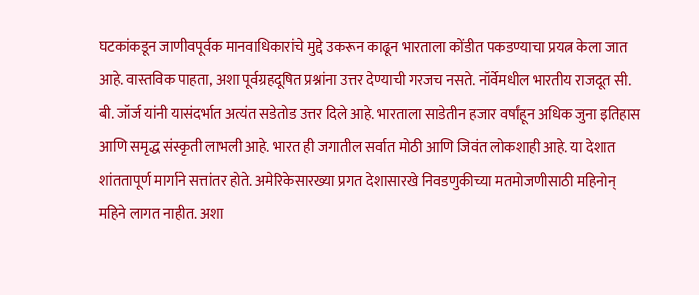घटकांकडून जाणीवपूर्वक मानवाधिकारांचे मुद्दे उकरून काढून भारताला कोंडीत पकडण्याचा प्रयत्न केला जात आहे. वास्तविक पाहता, अशा पूर्वग्रहदूषित प्रश्नांना उत्तर देण्याची गरजच नसते. नॉर्वेमधील भारतीय राजदूत सी. बी. जॉर्ज यांनी यासंदर्भात अत्यंत सडेतोड उत्तर दिले आहे. भारताला साडेतीन हजार वर्षांहून अधिक जुना इतिहास आणि समृद्ध संस्कृती लाभली आहे. भारत ही जगातील सर्वात मोठी आणि जिवंत लोकशाही आहे. या देशात शांततापूर्ण मार्गाने सत्तांतर होते. अमेरिकेसारख्या प्रगत देशासारखे निवडणुकीच्या मतमोजणीसाठी महिनोन् महिने लागत नाहीत. अशा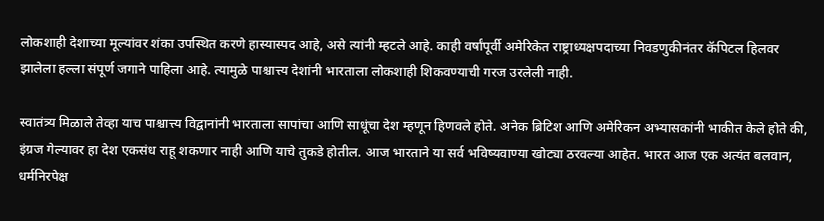लोकशाही देशाच्या मूल्यांवर शंका उपस्थित करणे हास्यास्पद आहे, असे त्यांनी म्हटले आहे. काही वर्षांपूर्वी अमेरिकेत राष्ट्राध्यक्षपदाच्या निवडणुकीनंतर कॅपिटल हिलवर झालेला हल्ला संपूर्ण जगाने पाहिला आहे. त्यामुळे पाश्चात्त्य देशांनी भारताला लोकशाही शिकवण्याची गरज उरलेली नाही.

स्वातंत्र्य मिळाले तेव्हा याच पाश्चात्त्य विद्वानांनी भारताला सापांचा आणि साधूंचा देश म्हणून हिणवले होते. अनेक ब्रिटिश आणि अमेरिकन अभ्यासकांनी भाकीत केले होते की, इंग्रज गेल्यावर हा देश एकसंध राहू शकणार नाही आणि याचे तुकडे होतील. आज भारताने या सर्व भविष्यवाण्या खोट्या ठरवल्या आहेत. भारत आज एक अत्यंत बलवान, धर्मनिरपेक्ष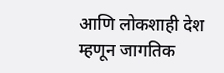आणि लोकशाही देश म्हणून जागतिक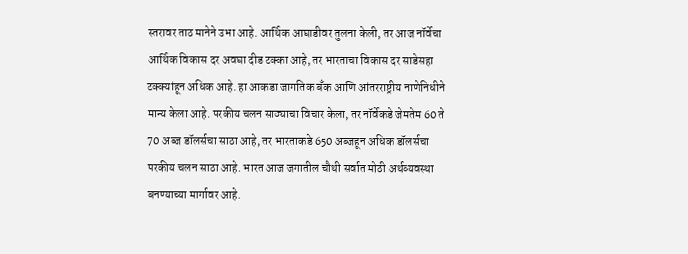स्तरावर ताठ मानेने उभा आहे. आर्थिक आघाडीवर तुलना केली, तर आज नॉर्वेचा आर्थिक विकास दर अवघा दीड टक्का आहे, तर भारताचा विकास दर साडेसहा टक्क्यांहून अधिक आहे. हा आकडा जागतिक बँक आणि आंतरराष्ट्रीय नाणेनिधीने मान्य केला आहे. परकीय चलन साठ्याचा विचार केला, तर नॉर्वेकडे जेमतेम 60 ते 70 अब्ज डॉलर्सचा साठा आहे, तर भारताकडे 650 अब्जहून अधिक डॉलर्सचा परकीय चलन साठा आहे. भारत आज जगातील चौथी सर्वात मोठी अर्थव्यवस्था बनण्याच्या मार्गावर आहे.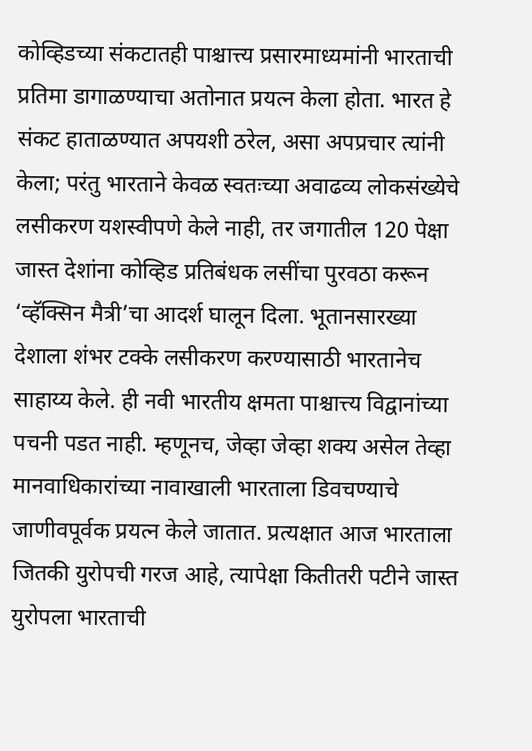कोव्हिडच्या संकटातही पाश्चात्त्य प्रसारमाध्यमांनी भारताची प्रतिमा डागाळण्याचा अतोनात प्रयत्न केला होता. भारत हे संकट हाताळण्यात अपयशी ठरेल, असा अपप्रचार त्यांनी केला; परंतु भारताने केवळ स्वतःच्या अवाढव्य लोकसंख्येचे लसीकरण यशस्वीपणे केले नाही, तर जगातील 120 पेक्षा जास्त देशांना कोव्हिड प्रतिबंधक लसींचा पुरवठा करून ‘व्हॅक्सिन मैत्री’चा आदर्श घालून दिला. भूतानसारख्या देशाला शंभर टक्के लसीकरण करण्यासाठी भारतानेच साहाय्य केले. ही नवी भारतीय क्षमता पाश्चात्त्य विद्वानांच्या पचनी पडत नाही. म्हणूनच, जेव्हा जेव्हा शक्य असेल तेव्हा मानवाधिकारांच्या नावाखाली भारताला डिवचण्याचे जाणीवपूर्वक प्रयत्न केले जातात. प्रत्यक्षात आज भारताला जितकी युरोपची गरज आहे, त्यापेक्षा कितीतरी पटीने जास्त युरोपला भारताची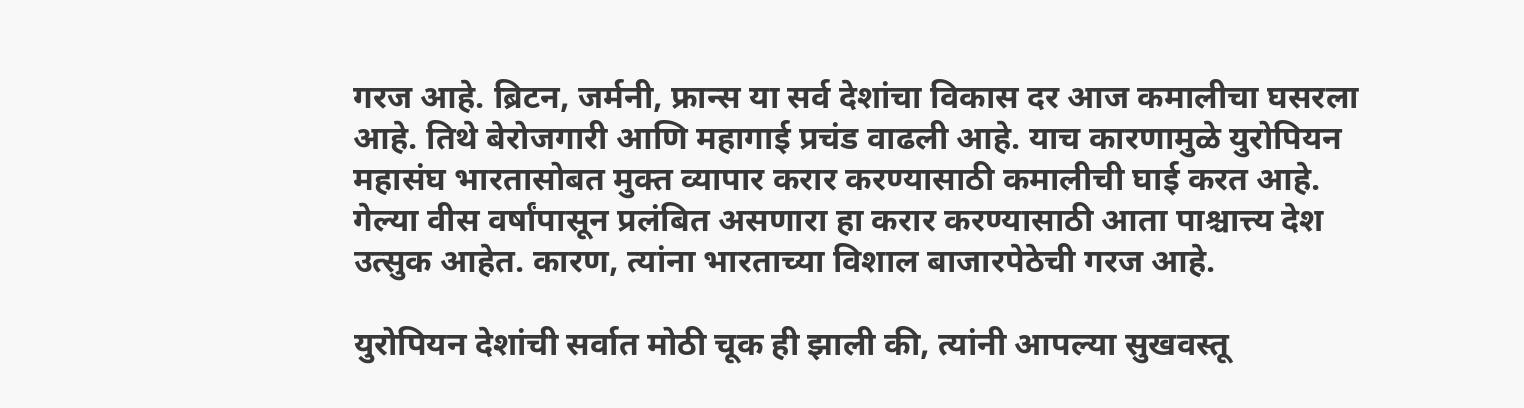गरज आहे. ब्रिटन, जर्मनी, फ्रान्स या सर्व देशांचा विकास दर आज कमालीचा घसरला आहे. तिथे बेरोजगारी आणि महागाई प्रचंड वाढली आहे. याच कारणामुळे युरोपियन महासंघ भारतासोबत मुक्त व्यापार करार करण्यासाठी कमालीची घाई करत आहे. गेल्या वीस वर्षांपासून प्रलंबित असणारा हा करार करण्यासाठी आता पाश्चात्त्य देश उत्सुक आहेत. कारण, त्यांना भारताच्या विशाल बाजारपेठेची गरज आहे.

युरोपियन देशांची सर्वात मोठी चूक ही झाली की, त्यांनी आपल्या सुखवस्तू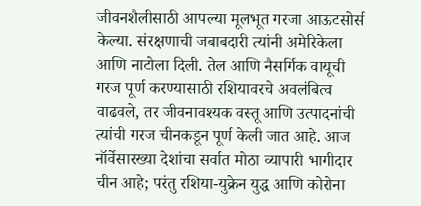जीवनशैलीसाठी आपल्या मूलभूत गरजा आऊटसोर्स केल्या. संरक्षणाची जबाबदारी त्यांनी अमेरिकेला आणि नाटोला दिली. तेल आणि नैसर्गिक वायूची गरज पूर्ण करण्यासाठी रशियावरचे अवलंबित्व वाढवले, तर जीवनावश्यक वस्तू आणि उत्पादनांची त्यांची गरज चीनकडून पूर्ण केली जात आहे. आज नॉर्वेसारख्या देशांचा सर्वात मोठा व्यापारी भागीदार चीन आहे; परंतु रशिया-युक्रेन युद्ध आणि कोरोना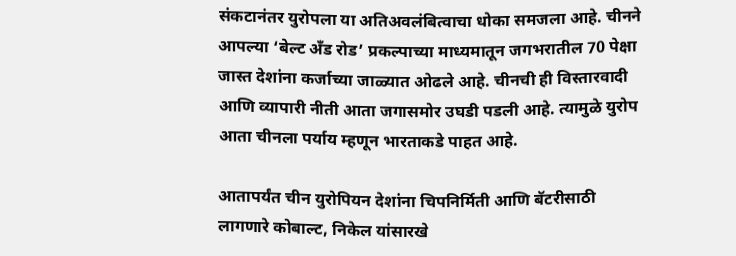संकटानंतर युरोपला या अतिअवलंबित्वाचा धोका समजला आहे. चीनने आपल्या ‘बेल्ट अँड रोड’ प्रकल्पाच्या माध्यमातून जगभरातील 70 पेक्षा जास्त देशांना कर्जाच्या जाळ्यात ओढले आहे. चीनची ही विस्तारवादी आणि व्यापारी नीती आता जगासमोर उघडी पडली आहे. त्यामुळे युरोप आता चीनला पर्याय म्हणून भारताकडे पाहत आहे.

आतापर्यंत चीन युरोपियन देशांना चिपनिर्मिती आणि बॅटरीसाठी लागणारे कोबाल्ट, निकेल यांसारखे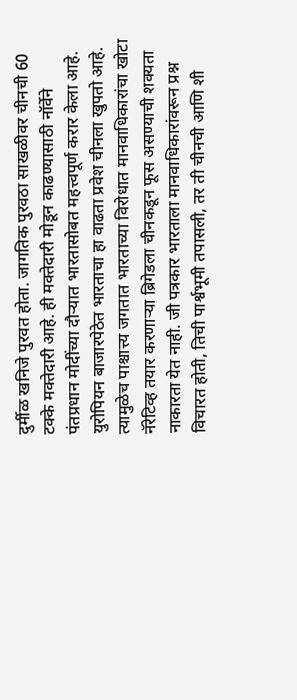दुर्मीळ खनिजे पुरवत होता. जागतिक पुरवठा साखळीवर चीनची 60 टक्के मक्तेदारी आहे. ही मक्तेदारी मोडून काढण्यासाठी नॉर्वेने पंतप्रधान मोदींच्या दौर्‍यात भारतासोबत महत्त्वपूर्ण करार केला आहे. युरोपियन बाजारपेठेत भारताचा हा वाढता प्रवेश चीनला खुपतो आहे. त्यामुळेच पाश्चात्त्य जगतात भारताच्या विरोधात मानवाधिकारांचा खोटा नॅरेटिव्ह तयार करणार्‍या ब्रिगेडला चीनकडून फूस असण्याची शक्यता नाकारता येत नाही. जी पत्रकार भारताला मानवाधिकारांवरून प्रश्न विचारत होती, तिची पार्श्वभूमी तपासली, तर ती चीनची आणि शी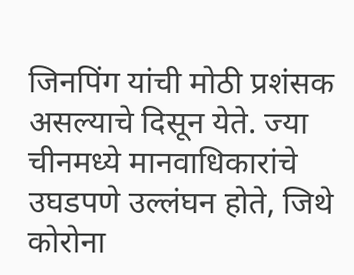जिनपिंग यांची मोठी प्रशंसक असल्याचे दिसून येते. ज्या चीनमध्ये मानवाधिकारांचे उघडपणे उल्लंघन होते, जिथे कोरोना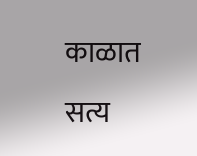काळात सत्य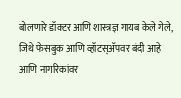बोलणारे डॉक्टर आणि शास्त्रज्ञ गायब केले गेले, जिथे फेसबुक आणि व्हॉटस्अ‍ॅपवर बंदी आहे आणि नागरिकांवर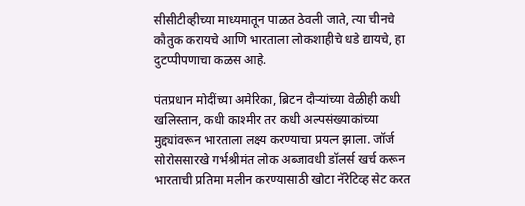सीसीटीव्हीच्या माध्यमातून पाळत ठेवली जाते, त्या चीनचे कौतुक करायचे आणि भारताला लोकशाहीचे धडे द्यायचे, हा दुटप्पीपणाचा कळस आहे.

पंतप्रधान मोदींच्या अमेरिका, ब्रिटन दौर्‍यांच्या वेळीही कधी खलिस्तान, कधी काश्मीर तर कधी अल्पसंख्याकांच्या मुद्द्यांवरून भारताला लक्ष्य करण्याचा प्रयत्न झाला. जॉर्ज सोरोससारखे गर्भश्रीमंत लोक अब्जावधी डॉलर्स खर्च करून भारताची प्रतिमा मलीन करण्यासाठी खोटा नॅरेटिव्ह सेट करत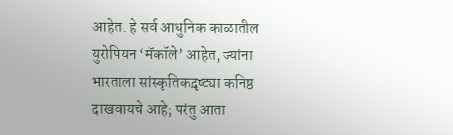आहेत. हे सर्व आधुनिक काळातील युरोपियन ‘मॅकॉले’ आहेत, ज्यांना भारताला सांस्कृतिकद़ृष्ट्या कनिष्ठ दाखवायचे आहे; परंतु आता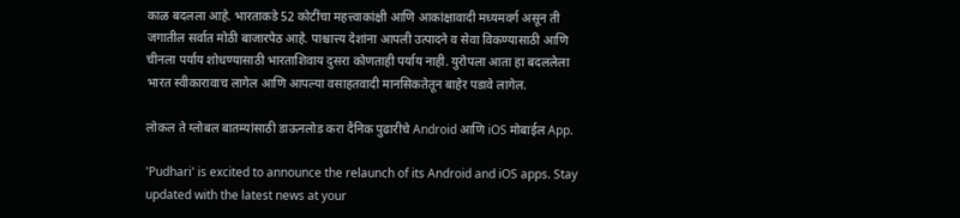काळ बदलला आहे. भारताकडे 52 कोटींचा महत्त्वाकांक्षी आणि आकांक्षावादी मध्यमवर्ग असून ती जगातील सर्वात मोठी बाजारपेठ आहे. पाश्चात्त्य देशांना आपली उत्पादने व सेवा विकण्यासाठी आणि चीनला पर्याय शोधण्यासाठी भारताशिवाय दुसरा कोणताही पर्याय नाही. युरोपला आता हा बदललेला भारत स्वीकारावाच लागेल आणि आपल्या वसाहतवादी मानसिकतेतून बाहेर पडावे लागेल.

लोकल ते ग्लोबल बातम्यांसाठी डाऊनलोड करा दैनिक पुढारीचे Android आणि iOS मोबाईल App.

'Pudhari' is excited to announce the relaunch of its Android and iOS apps. Stay updated with the latest news at your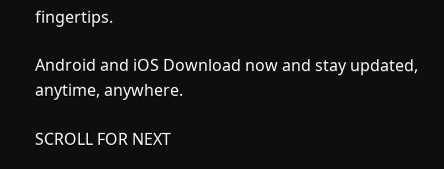fingertips.

Android and iOS Download now and stay updated, anytime, anywhere.

SCROLL FOR NEXT